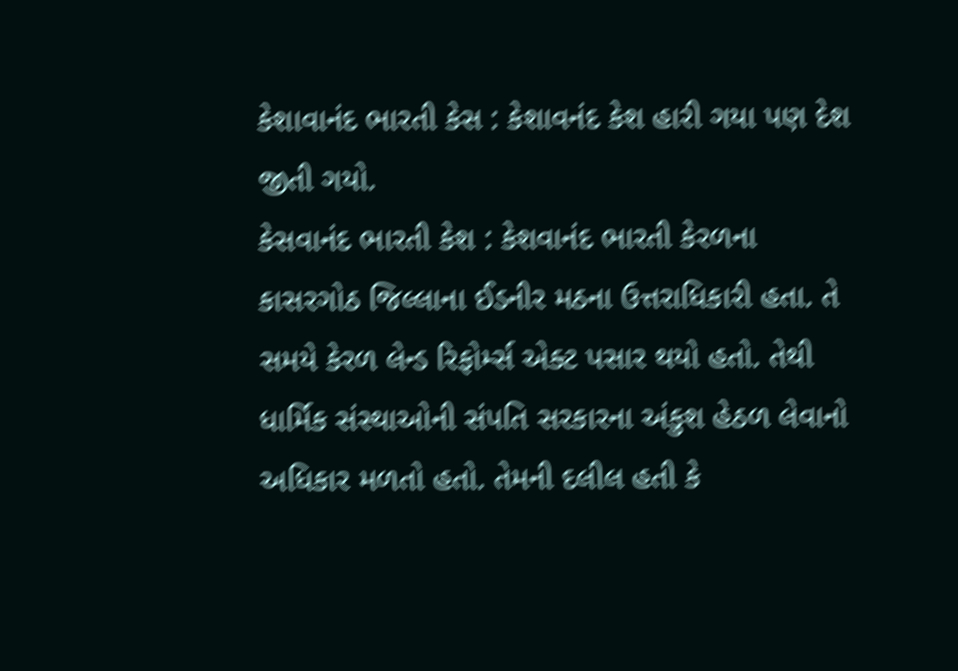કેશાવાનંદ ભારતી કેસ : કેશાવનંદ કેશ હારી ગયા પણ દેશ જીતી ગયો.
કેસવાનંદ ભારતી કેશ : કેશવાનંદ ભારતી કેરળના કાસરગોઠ જિલ્લાના ઈડનીર મઠના ઉત્તરાધિકારી હતા. તે સમયે કેરળ લેન્ડ રિફોર્મ્સ એક્ટ પસાર થયો હતો. તેથી ધાર્મિક સંસ્થાઓની સંપતિ સરકારના અંકુશ હેઠળ લેવાનો અધિકાર મળતો હતો. તેમની દલીલ હતી કે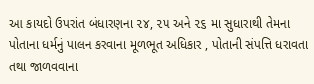આ કાયદો ઉપરાંત બંધારણના ૨૪, ૨૫ અને ૨૬ મા સુધારાથી તેમના પોતાના ધર્મનું પાલન કરવાના મૂળભૂત અધિકાર , પોતાની સંપત્તિ ધરાવતા તથા જાળવવાના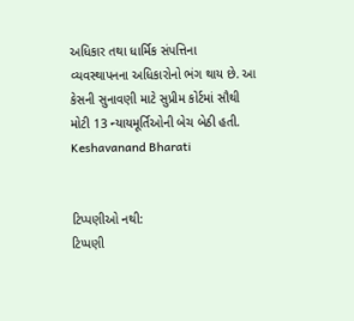અધિકાર તથા ધાર્મિક સંપત્તિના વ્યવસ્થાપનના અધિકારોનો ભંગ થાય છે. આ કેસની સુનાવણી માટે સુપ્રીમ કોર્ટમાં સૌથી મોટી 13 ન્યાયમૂર્તિઓની બેચ બેઠી હતી.
Keshavanand Bharati


ટિપ્પણીઓ નથી:
ટિપ્પણી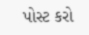પોસ્ટ કરો